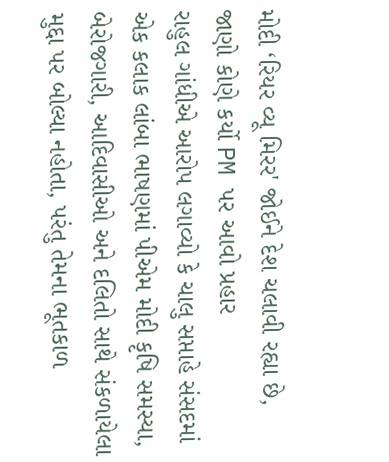મોદી ‘રિયર વ્યૂ મિરર' જોઈને દેશ ચલાવી રહ્યા છે, જાણો કોણે કર્યો PM પર આવો પ્રહાર
રાહુલ ગાંધીએ આરોપ લગાવ્યો કે ચાલુ સપ્તાહે સંસદમાં એક કલાક લાંબા ભાષણમાં પીએમ મોદી કૃષિ સમસ્યા, બેરોજગારી, આદિવાસીઓ અને દલિતો સાથે સંકળાયેલા મુદ્દા પર બોલ્યા નહોતા, પરંતુ તેમના ભૂતકાળ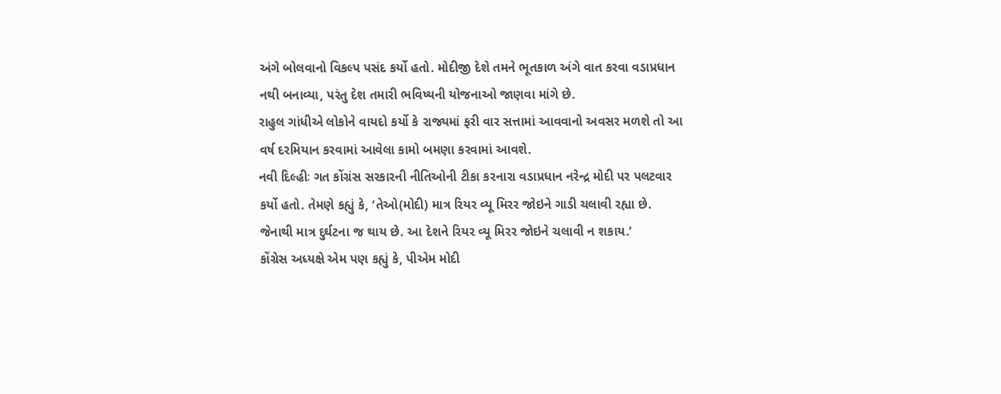અંગે બોલવાનો વિકલ્પ પસંદ કર્યો હતો. મોદીજી દેશે તમને ભૂતકાળ અંગે વાત કરવા વડાપ્રધાન નથી બનાવ્યા, પરંતુ દેશ તમારી ભવિષ્યની યોજનાઓ જાણવા માંગે છે.
રાહુલ ગાંધીએ લોકોને વાયદો કર્યો કે રાજ્યમાં ફરી વાર સત્તામાં આવવાનો અવસર મળશે તો આ વર્ષ દરમિયાન કરવામાં આવેલા કામો બમણા કરવામાં આવશે.
નવી દિલ્હીઃ ગત કોંગ્રંસ સરકારની નીતિઓની ટીકા કરનારા વડાપ્રધાન નરેન્દ્ર મોદી પર પલટવાર કર્યો હતો. તેમણે કહ્યું કે, ‘તેઓ(મોદી) માત્ર રિયર વ્યૂ મિરર જોઇને ગાડી ચલાવી રહ્યા છે. જેનાથી માત્ર દુર્ઘટના જ થાય છે. આ દેશને રિયર વ્યૂ મિરર જોઇને ચલાવી ન શકાય.’
કોંગ્રેસ અધ્યક્ષે એમ પણ કહ્યું કે, પીએમ મોદી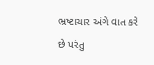ભ્રષ્ટાચાર અંગે વાત કરે છે પરંતુ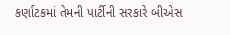કર્ણાટકમાં તેમની પાર્ટીની સરકારે બીએસ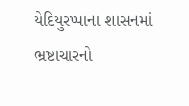યેદિયુરપ્પાના શાસનમાં ભ્રષ્ટાચારનો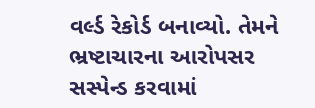વર્લ્ડ રેકોર્ડ બનાવ્યો. તેમને ભ્રષ્ટાચારના આરોપસર સસ્પેન્ડ કરવામાં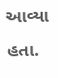આવ્યા હતા.